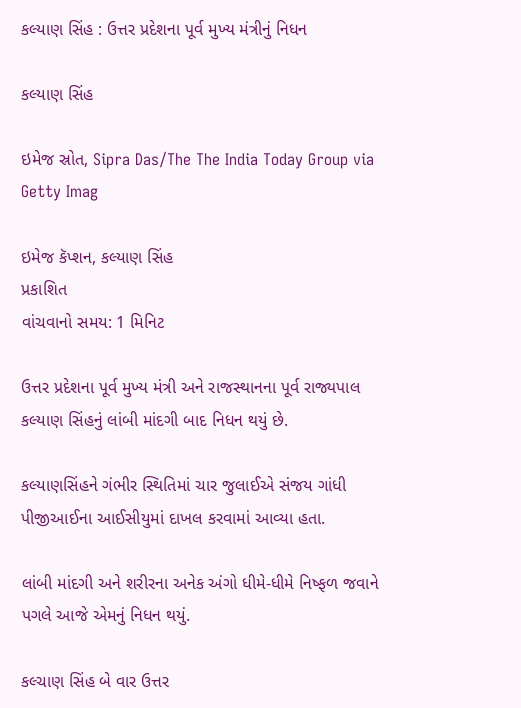કલ્યાણ સિંહ : ઉત્તર પ્રદેશના પૂર્વ મુખ્ય મંત્રીનું નિધન

કલ્યાણ સિંહ

ઇમેજ સ્રોત, Sipra Das/The The India Today Group via Getty Imag

ઇમેજ કૅપ્શન, કલ્યાણ સિંહ
પ્રકાશિત
વાંચવાનો સમય: 1 મિનિટ

ઉત્તર પ્રદેશના પૂર્વ મુખ્ય મંત્રી અને રાજસ્થાનના પૂર્વ રાજ્યપાલ કલ્યાણ સિંહનું લાંબી માંદગી બાદ નિધન થયું છે.

કલ્યાણસિંહને ગંભીર સ્થિતિમાં ચાર જુલાઈએ સંજય ગાંધી પીજીઆઈના આઈસીયુમાં દાખલ કરવામાં આવ્યા હતા.

લાંબી માંદગી અને શરીરના અનેક અંગો ધીમે-ધીમે નિષ્ફળ જવાને પગલે આજે એમનું નિધન થયું.

કલ્ચાણ સિંહ બે વાર ઉત્તર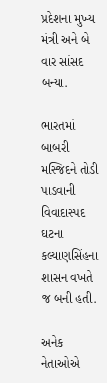પ્રદેશના મુખ્ય મંત્રી અને બે વાર સાંસદ બન્યા.

ભારતમાં બાબરી મસ્જિદને તોડી પાડવાની વિવાદાસ્પદ ઘટના કલ્યાણસિંહના શાસન વખતે જ બની હતી.

અનેક નેતાઓએ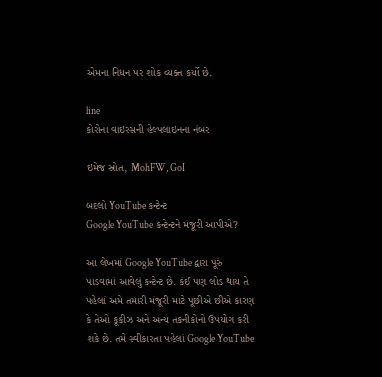એમના નિધન પર શોક વ્યક્ત કર્યો છે.

line
કોરોના વાઇરસની હેલ્પલાઇનના નંબર

ઇમેજ સ્રોત, MohFW, GoI

બદલો YouTube કન્ટેન્ટ
Google YouTube કન્ટેન્ટને મંજૂરી આપીએ?

આ લેખમાં Google YouTube દ્વારા પૂરું પાડવામાં આવેલું કન્ટેન્ટ છે. કંઈ પણ લોડ થાય તે પહેલાં અમે તમારી મંજૂરી માટે પૂછીએ છીએ કારણ કે તેઓ કૂકીઝ અને અન્ય તકનીકોનો ઉપયોગ કરી શકે છે. તમે સ્વીકારતા પહેલાં Google YouTube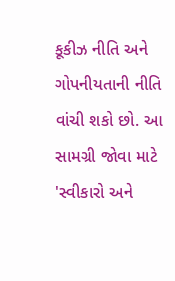કૂકીઝ નીતિ અને ગોપનીયતાની નીતિ વાંચી શકો છો. આ સામગ્રી જોવા માટે 'સ્વીકારો અને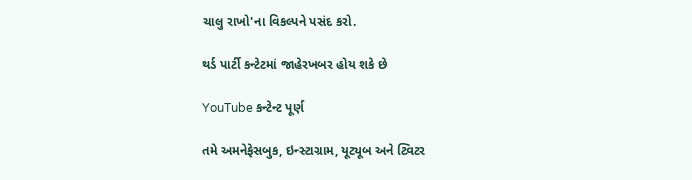ચાલુ રાખો'ના વિકલ્પને પસંદ કરો.

થર્ડ પાર્ટી કન્ટેટમાં જાહેરખબર હોય શકે છે

YouTube કન્ટેન્ટ પૂર્ણ

તમે અમનેફેસબુક, ઇન્સ્ટાગ્રામ, યૂટ્યૂબ અને ટ્વિટર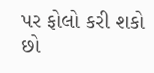પર ફોલો કરી શકો છો